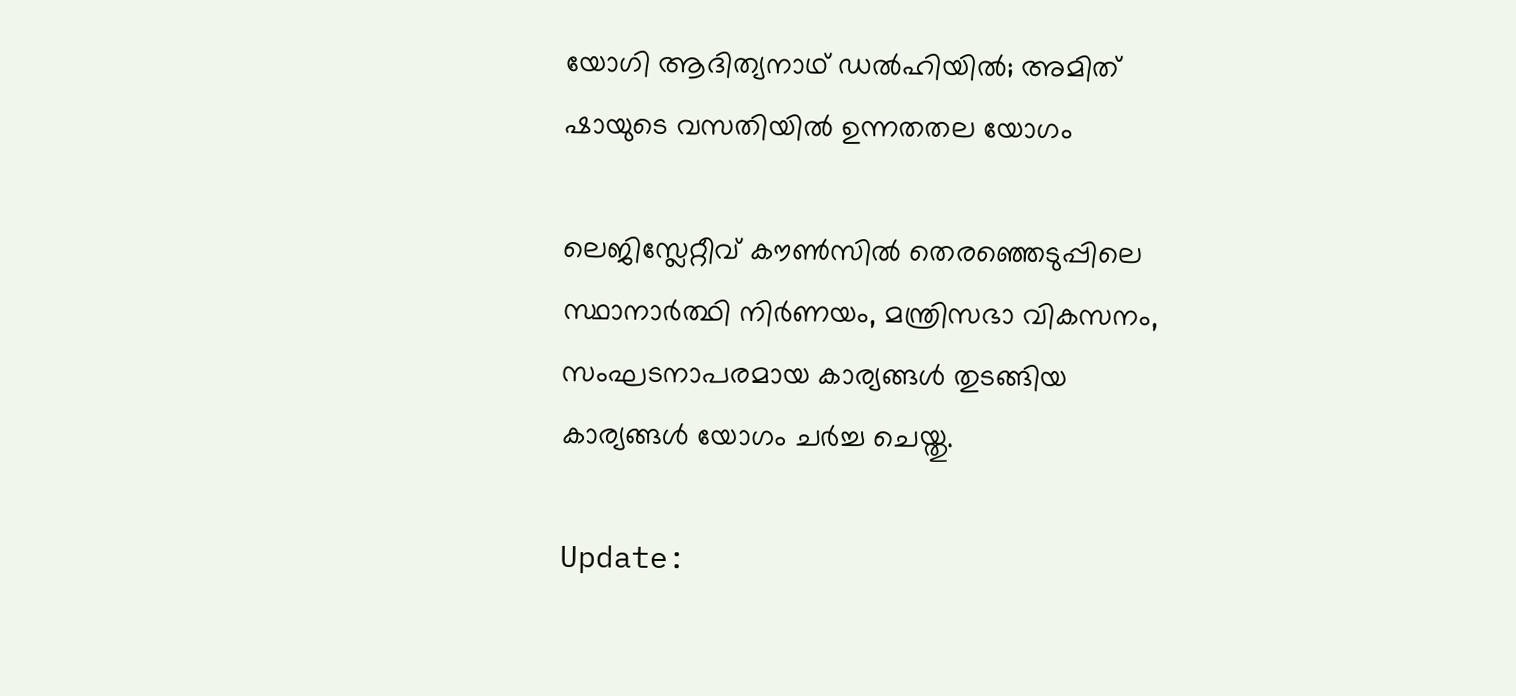യോഗി ആദിത്യനാഥ് ഡല്‍ഹിയില്‍; അമിത് ഷായുടെ വസതിയില്‍ ഉന്നതതല യോഗം

ലെജിസ്ലേറ്റീവ് കൗണ്‍സില്‍ തെരഞ്ഞെടുപ്പിലെ സ്ഥാനാര്‍ത്ഥി നിര്‍ണയം, മന്ത്രിസഭാ വികസനം, സംഘടനാപരമായ കാര്യങ്ങള്‍ തുടങ്ങിയ കാര്യങ്ങള്‍ യോഗം ചര്‍ച്ച ചെയ്തു.

Update: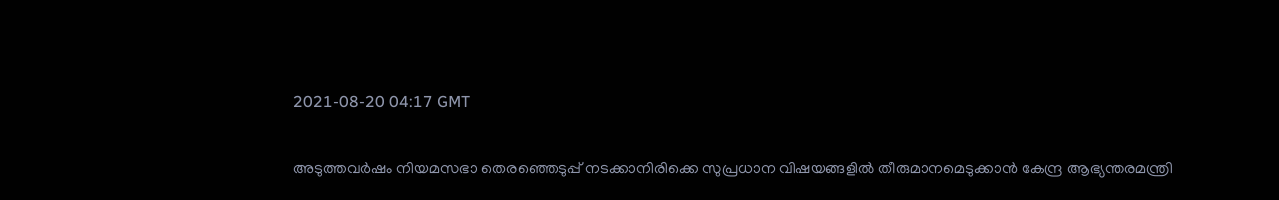2021-08-20 04:17 GMT

അടുത്തവര്‍ഷം നിയമസഭാ തെരഞ്ഞെടുപ്പ് നടക്കാനിരിക്കെ സുപ്രധാന വിഷയങ്ങളില്‍ തീരുമാനമെടുക്കാന്‍ കേന്ദ്ര ആഭ്യന്തരമന്ത്രി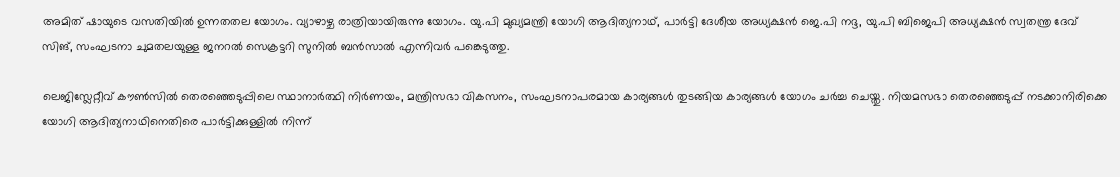അമിത് ഷായുടെ വസതിയില്‍ ഉന്നതതല യോഗം. വ്യാഴാഴ്ച രാത്രിയായിരുന്നു യോഗം. യു.പി മുഖ്യമന്ത്രി യോഗി ആദിത്യനാഥ്, പാര്‍ട്ടി ദേശീയ അധ്യക്ഷന്‍ ജെ.പി നദ്ദ, യു.പി ബിജെപി അധ്യക്ഷന്‍ സ്വതന്ത്ര ദേവ് സിങ്, സംഘടനാ ചുമതലയുള്ള ജനറല്‍ സെക്രട്ടറി സുനില്‍ ബന്‍സാല്‍ എന്നിവര്‍ പങ്കെടുത്തു.

ലെജിസ്ലേറ്റീവ് കൗണ്‍സില്‍ തെരഞ്ഞെടുപ്പിലെ സ്ഥാനാര്‍ത്ഥി നിര്‍ണയം, മന്ത്രിസഭാ വികസനം, സംഘടനാപരമായ കാര്യങ്ങള്‍ തുടങ്ങിയ കാര്യങ്ങള്‍ യോഗം ചര്‍ച്ച ചെയ്തു. നിയമസഭാ തെരഞ്ഞെടുപ്പ് നടക്കാനിരിക്കെ യോഗി ആദിത്യനാഥിനെതിരെ പാര്‍ട്ടിക്കുള്ളില്‍ നിന്ന്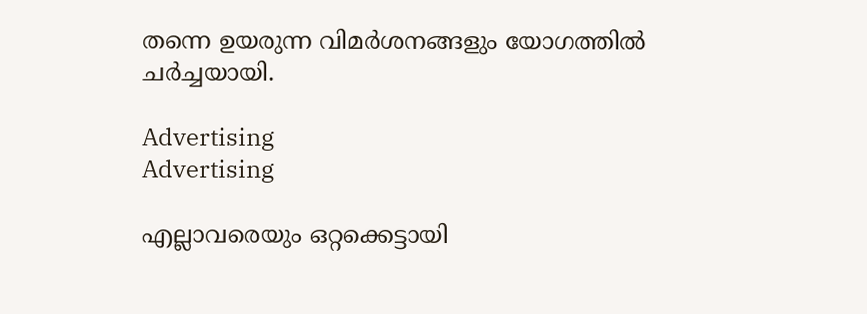തന്നെ ഉയരുന്ന വിമര്‍ശനങ്ങളും യോഗത്തില്‍ ചര്‍ച്ചയായി.

Advertising
Advertising

എല്ലാവരെയും ഒറ്റക്കെട്ടായി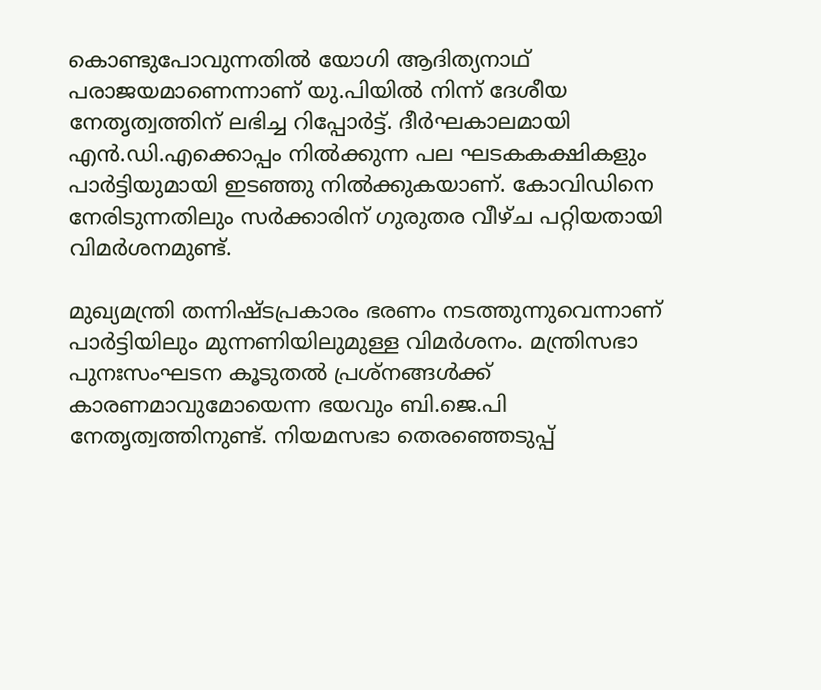കൊണ്ടുപോവുന്നതില്‍ യോഗി ആദിത്യനാഥ് പരാജയമാണെന്നാണ് യു.പിയില്‍ നിന്ന് ദേശീയ നേതൃത്വത്തിന് ലഭിച്ച റിപ്പോര്‍ട്ട്. ദീര്‍ഘകാലമായി എന്‍.ഡി.എക്കൊപ്പം നില്‍ക്കുന്ന പല ഘടകകക്ഷികളും പാര്‍ട്ടിയുമായി ഇടഞ്ഞു നില്‍ക്കുകയാണ്. കോവിഡിനെ നേരിടുന്നതിലും സര്‍ക്കാരിന് ഗുരുതര വീഴ്ച പറ്റിയതായി വിമര്‍ശനമുണ്ട്.

മുഖ്യമന്ത്രി തന്നിഷ്ടപ്രകാരം ഭരണം നടത്തുന്നുവെന്നാണ് പാര്‍ട്ടിയിലും മുന്നണിയിലുമുള്ള വിമര്‍ശനം. മന്ത്രിസഭാ പുനഃസംഘടന കൂടുതല്‍ പ്രശ്‌നങ്ങള്‍ക്ക് കാരണമാവുമോയെന്ന ഭയവും ബി.ജെ.പി നേതൃത്വത്തിനുണ്ട്. നിയമസഭാ തെരഞ്ഞെടുപ്പ്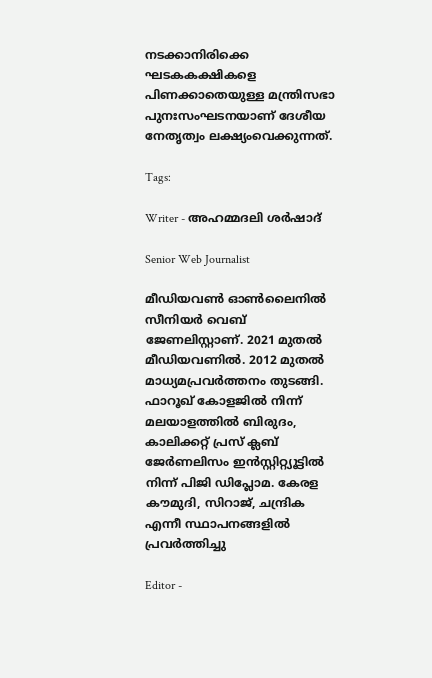നടക്കാനിരിക്കെ ഘടകകക്ഷികളെ പിണക്കാതെയുള്ള മന്ത്രിസഭാ പുനഃസംഘടനയാണ് ദേശീയ നേതൃത്വം ലക്ഷ്യംവെക്കുന്നത്.

Tags:

Writer - അഹമ്മദലി ശര്‍ഷാദ്

Senior Web Journalist

മീഡിയവൺ ഓൺലൈനിൽ സീനിയർ വെബ് ജേണലിസ്റ്റാണ്. 2021 മുതൽ മീഡിയവണിൽ. 2012 മുതൽ മാധ്യമപ്രവർത്തനം തുടങ്ങി. ഫാറൂഖ് കോളജിൽ നിന്ന് മലയാളത്തിൽ ബിരുദം, കാലിക്കറ്റ് പ്രസ് ക്ലബ് ജേർണലിസം ഇൻസ്റ്റിറ്റ്യൂട്ടിൽ നിന്ന് പിജി ഡിപ്ലോമ. കേരള കൗമുദി, സിറാജ്, ചന്ദ്രിക എന്നീ സ്ഥാപനങ്ങളിൽ പ്രവർത്തിച്ചു

Editor -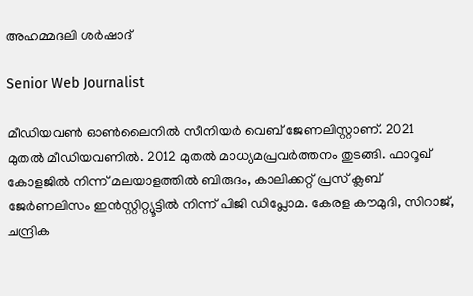അഹമ്മദലി ശര്‍ഷാദ്

Senior Web Journalist

മീഡിയവൺ ഓൺലൈനിൽ സീനിയർ വെബ് ജേണലിസ്റ്റാണ്. 2021 മുതൽ മീഡിയവണിൽ. 2012 മുതൽ മാധ്യമപ്രവർത്തനം തുടങ്ങി. ഫാറൂഖ് കോളജിൽ നിന്ന് മലയാളത്തിൽ ബിരുദം, കാലിക്കറ്റ് പ്രസ് ക്ലബ് ജേർണലിസം ഇൻസ്റ്റിറ്റ്യൂട്ടിൽ നിന്ന് പിജി ഡിപ്ലോമ. കേരള കൗമുദി, സിറാജ്, ചന്ദ്രിക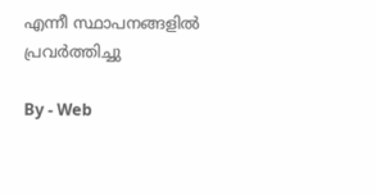എന്നീ സ്ഥാപനങ്ങളിൽ പ്രവർത്തിച്ചു

By - Web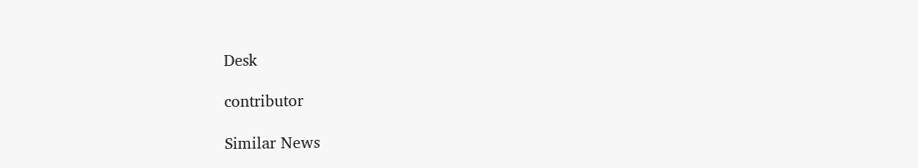Desk

contributor

Similar News